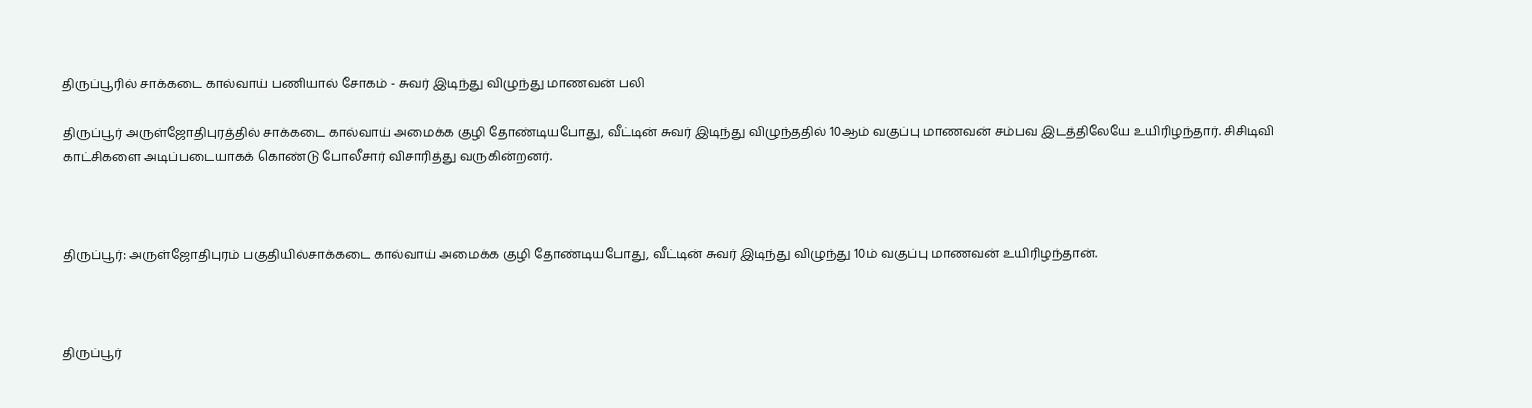திருப்பூரில் சாக்கடை கால்வாய் பணியால் சோகம் - சுவர் இடிந்து விழுந்து மாணவன் பலி

திருப்பூர் அருள்ஜோதிபுரத்தில் சாக்கடை கால்வாய் அமைக்க குழி தோண்டியபோது, வீட்டின் சுவர் இடிந்து விழுந்ததில் 10ஆம் வகுப்பு மாணவன் சம்பவ இடத்திலேயே உயிரிழந்தார். சிசிடிவி காட்சிகளை அடிப்படையாகக் கொண்டு போலீசார் விசாரித்து வருகின்றனர்.



திருப்பூர்: அருள்ஜோதிபுரம் பகுதியில்சாக்கடை கால்வாய் அமைக்க குழி தோண்டியபோது, வீட்டின் சுவர் இடிந்து விழுந்து 10ம் வகுப்பு மாணவன் உயிரிழந்தான்.



திருப்பூர்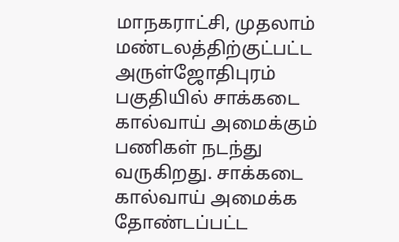மாநகராட்சி, முதலாம் மண்டலத்திற்குட்பட்ட அருள்ஜோதிபுரம் பகுதியில் சாக்கடை கால்வாய் அமைக்கும் பணிகள் நடந்து வருகிறது. சாக்கடை கால்வாய் அமைக்க தோண்டப்பட்ட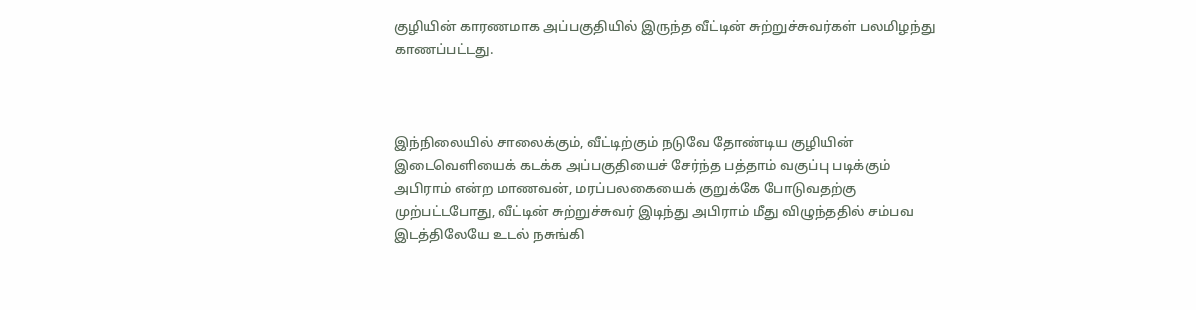குழியின் காரணமாக அப்பகுதியில் இருந்த வீட்டின் சுற்றுச்சுவர்கள் பலமிழந்து காணப்பட்டது.



இந்நிலையில் சாலைக்கும், வீட்டிற்கும் நடுவே தோண்டிய குழியின் இடைவெளியைக் கடக்க அப்பகுதியைச் சேர்ந்த பத்தாம் வகுப்பு படிக்கும் அபிராம் என்ற மாணவன், மரப்பலகையைக் குறுக்கே போடுவதற்கு முற்பட்டபோது, வீட்டின் சுற்றுச்சுவர் இடிந்து அபிராம் மீது விழுந்ததில் சம்பவ இடத்திலேயே உடல் நசுங்கி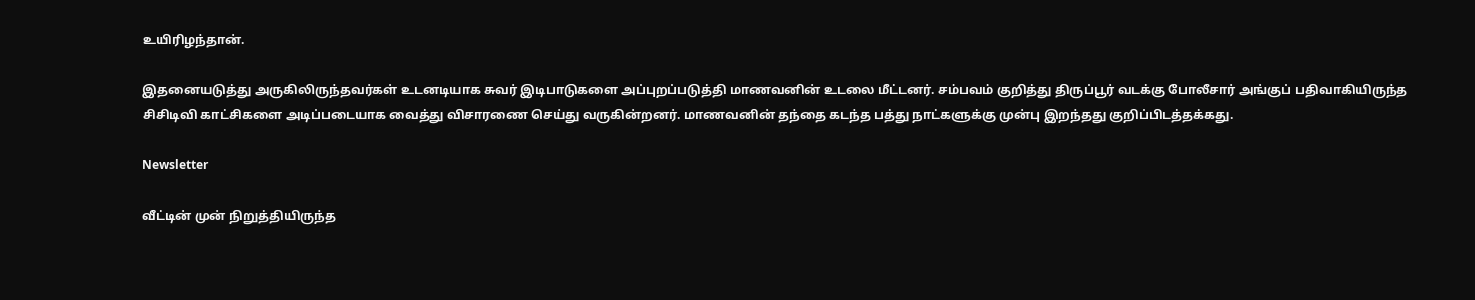உயிரிழந்தான்.

இதனையடுத்து அருகிலிருந்தவர்கள் உடனடியாக சுவர் இடிபாடுகளை அப்புறப்படுத்தி மாணவனின் உடலை மீட்டனர். சம்பவம் குறித்து திருப்பூர் வடக்கு போலீசார் அங்குப் பதிவாகியிருந்த சிசிடிவி காட்சிகளை அடிப்படையாக வைத்து விசாரணை செய்து வருகின்றனர். மாணவனின் தந்தை கடந்த பத்து நாட்களுக்கு முன்பு இறந்தது குறிப்பிடத்தக்கது.

Newsletter

வீட்டின் முன் நிறுத்தியிருந்த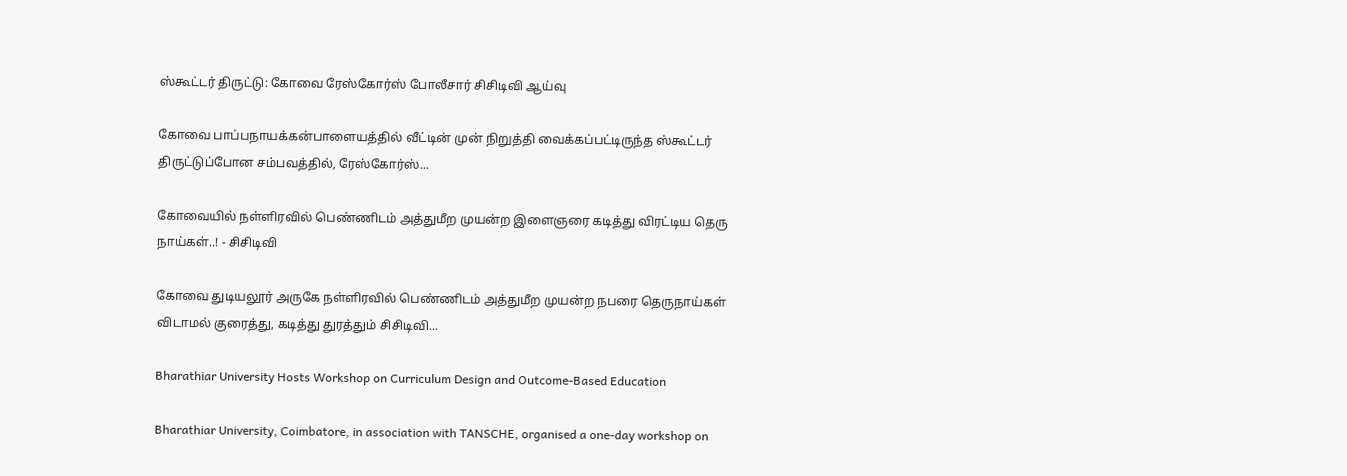ஸ்கூட்டர் திருட்டு: கோவை ரேஸ்கோர்ஸ் போலீசார் சிசிடிவி ஆய்வு

கோவை பாப்பநாயக்கன்பாளையத்தில் வீட்டின் முன் நிறுத்தி வைக்கப்பட்டிருந்த ஸ்கூட்டர் திருட்டுப்போன சம்பவத்தில், ரேஸ்கோர்ஸ்...

கோவையில் நள்ளிரவில் பெண்ணிடம் அத்துமீற முயன்ற இளைஞரை கடித்து விரட்டிய தெரு நாய்கள்..! - சிசிடிவி

கோவை துடியலூர் அருகே நள்ளிரவில் பெண்ணிடம் அத்துமீற முயன்ற நபரை தெருநாய்கள் விடாமல் குரைத்து, கடித்து துரத்தும் சிசிடிவி...

Bharathiar University Hosts Workshop on Curriculum Design and Outcome-Based Education

Bharathiar University, Coimbatore, in association with TANSCHE, organised a one-day workshop on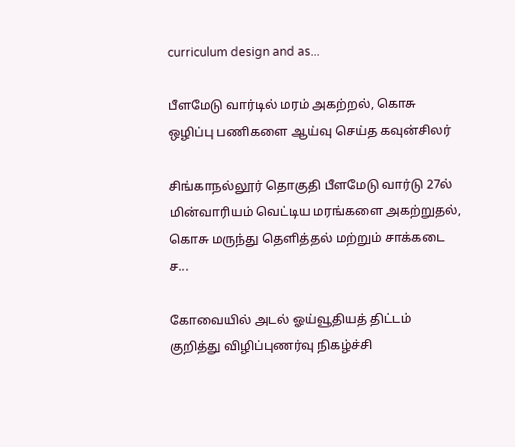curriculum design and as...

பீளமேடு வார்டில் மரம் அகற்றல், கொசு ஒழிப்பு பணிகளை ஆய்வு செய்த கவுன்சிலர்

சிங்காநல்லூர் தொகுதி பீளமேடு வார்டு 27ல் மின்வாரியம் வெட்டிய மரங்களை அகற்றுதல், கொசு மருந்து தெளித்தல் மற்றும் சாக்கடை ச...

கோவையில் அடல் ஓய்வூதியத் திட்டம் குறித்து விழிப்புணர்வு நிகழ்ச்சி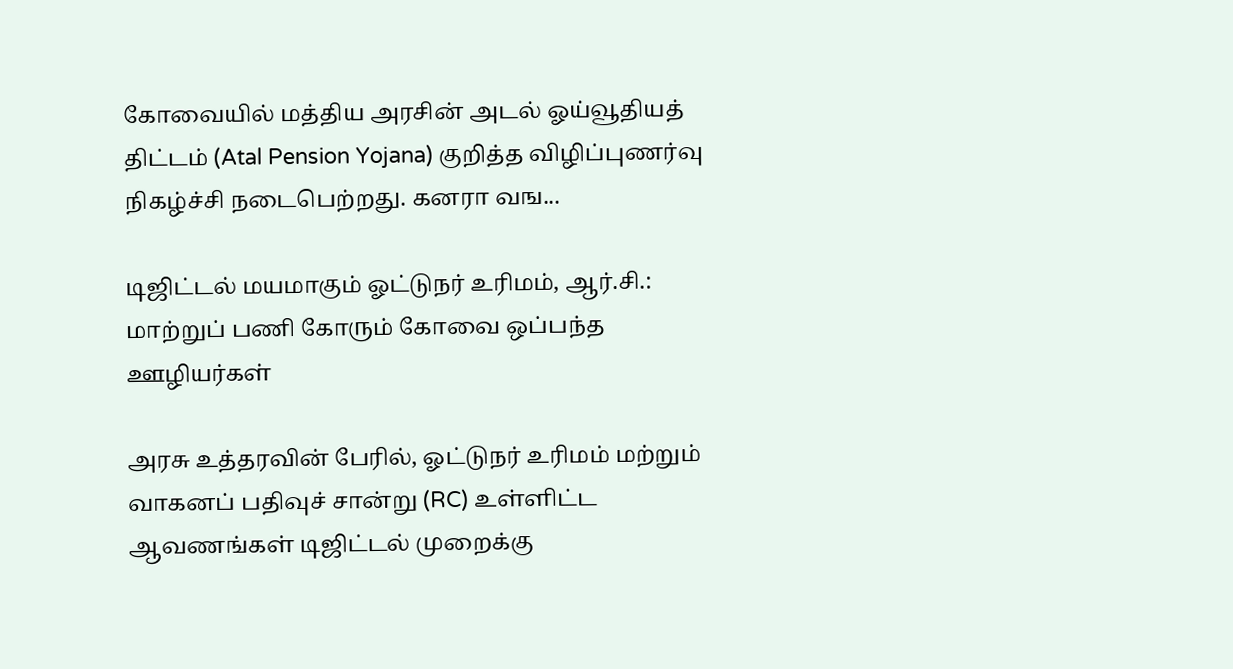கோவையில் மத்திய அரசின் அடல் ஓய்வூதியத் திட்டம் (Atal Pension Yojana) குறித்த விழிப்புணர்வு நிகழ்ச்சி நடைபெற்றது. கனரா வங...

டிஜிட்டல் மயமாகும் ஓட்டுநர் உரிமம், ஆர்.சி.: மாற்றுப் பணி கோரும் கோவை ஒப்பந்த ஊழியர்கள்

அரசு உத்தரவின் பேரில், ஓட்டுநர் உரிமம் மற்றும் வாகனப் பதிவுச் சான்று (RC) உள்ளிட்ட ஆவணங்கள் டிஜிட்டல் முறைக்கு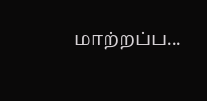மாற்றப்ப...